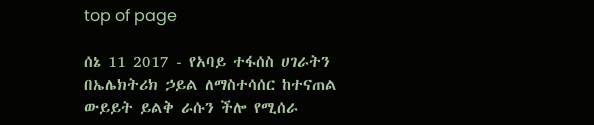top of page

ሰኔ 11 2017 - የአባይ ተፋሰስ ሀገራትን በኤሌክትሪክ ኃይል ለማስተሳሰር ከተናጠል ውይይት ይልቅ ራሱን ችሎ የሚሰራ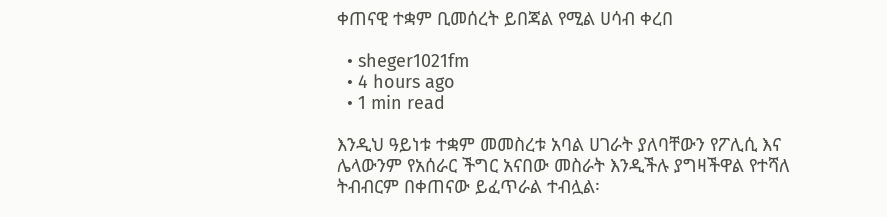ቀጠናዊ ተቋም ቢመሰረት ይበጃል የሚል ሀሳብ ቀረበ

  • sheger1021fm
  • 4 hours ago
  • 1 min read

እንዲህ ዓይነቱ ተቋም መመስረቱ አባል ሀገራት ያለባቸውን የፖሊሲ እና ሌላውንም የአሰራር ችግር አናበው መስራት እንዲችሉ ያግዛችዋል የተሻለ ትብብርም በቀጠናው ይፈጥራል ተብሏል፡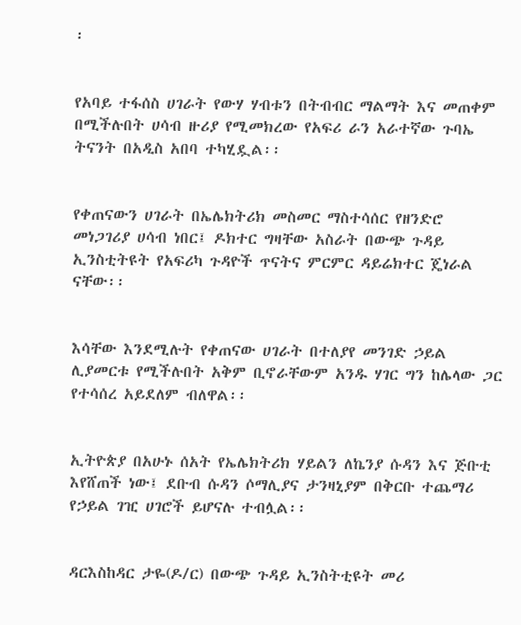፡


የአባይ ተፋሰስ ሀገራት የውሃ ሃብቱን በትብብር ማልማት እና መጠቀም በሚችሉበት ሀሳብ ዙሪያ የሚመክረው የአፍሪ ራን አራተኛው ጉባኤ ትናንት በአዲስ አበባ ተካሂዷል፡፡


የቀጠናውን ሀገራት በኤሌክትሪክ መስመር ማስተሳሰር የዘንድሮ መነጋገሪያ ሀሳብ ነበር፤ ዶክተር ግዛቸው አስራት በውጭ ጉዳይ ኢንስቲትዩት የአፍሪካ ጉዳዮች ጥናትና ምርምር ዳይሬክተር ጄነራል ናቸው፡፡


እሳቸው እንደሚሉት የቀጠናው ሀገራት በተለያየ መንገድ ኃይል ሊያመርቱ የሚችሉበት አቅም ቢኖራቸውም አንዱ ሃገር ግን ከሌላው ጋር የተሳሰረ አይደለም ብለዋል፡፡


ኢትዮጵያ በአሁኑ ሰአት የኤሌክትሪክ ሃይልን ለኬንያ ሱዳን እና ጅቡቲ እየሸጠች ነው፤ ደቡብ ሱዳን ሶማሊያና ታንዛኒያም በቅርቡ ተጨማሪ የኃይል ገዢ ሀገሮች ይሆናሉ ተብሏል፡፡


ዳርእስከዳር ታዬ(ዶ/ር) በውጭ ጉዳይ ኢንስትቲዩት መሪ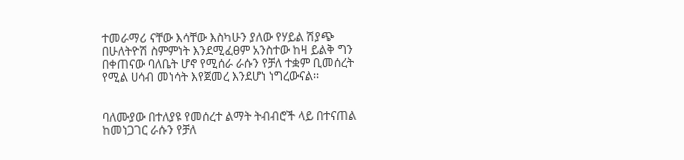ተመራማሪ ናቸው እሳቸው እስካሁን ያለው የሃይል ሽያጭ በሁለትዮሽ ስምምነት እንደሚፈፀም አንስተው ከዛ ይልቅ ግን በቀጠናው ባለቤት ሆኖ የሚሰራ ራሱን የቻለ ተቋም ቢመሰረት የሚል ሀሳብ መነሳት እየጀመረ እንደሆነ ነግረውናል፡፡


ባለሙያው በተለያዩ የመሰረተ ልማት ትብብሮች ላይ በተናጠል ከመነጋገር ራሱን የቻለ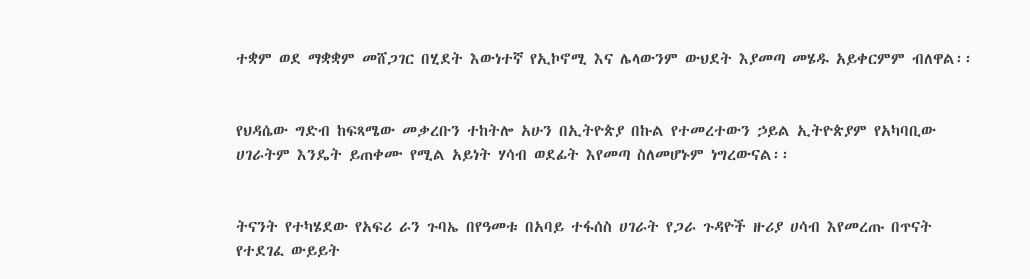ተቋም ወደ ማቋቋም መሸጋገር በሂደት እውነተኛ የኢኮኖሚ እና ሌላውንም ውህደት እያመጣ መሄዱ አይቀርምም ብለዋል፡፡


የህዳሴው ግድብ ከፍጻሜው መቃረቡን ተከትሎ አሁን በኢትዮጵያ በኩል የተመረተውን ኃይል ኢትዮጵያም የአካባቢው ሀገራትም እንዴት ይጠቀሙ የሚል አይነት ሃሳብ ወደፊት እየመጣ ስለመሆኑም ነግረውናል፡፡


ትናንት የተካሄደው የአፍሪ ራን ጉባኤ በየዓመቱ በአባይ ተፋሰስ ሀገራት የጋራ ጉዳዮች ዙሪያ ሀሳብ እየመረጡ በጥናት የተደገፈ ውይይት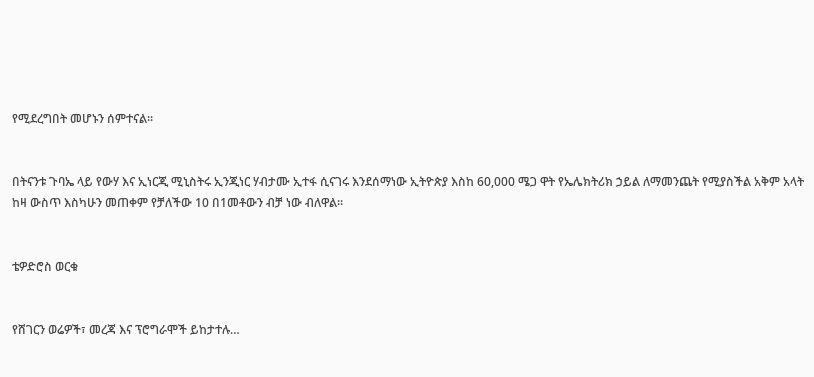የሚደረግበት መሆኑን ሰምተናል፡፡


በትናንቱ ጉባኤ ላይ የውሃ እና ኢነርጂ ሚኒስትሩ ኢንጂነር ሃብታሙ ኢተፋ ሲናገሩ እንደሰማነው ኢትዮጵያ እስከ 60,000 ሜጋ ዋት የኤሌክትሪክ ኃይል ለማመንጨት የሚያስችል አቅም አላት ከዛ ውስጥ እስካሁን መጠቀም የቻለችው 10 በ1መቶውን ብቻ ነው ብለዋል፡፡


ቴዎድሮስ ወርቁ


የሸገርን ወሬዎች፣ መረጃ እና ፕሮግራሞች ይከታተሉ…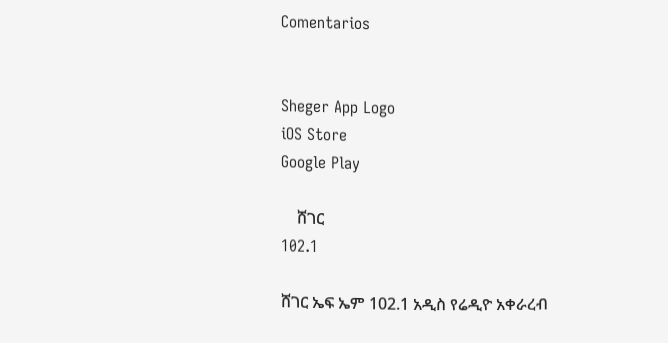Comentarios


Sheger App Logo
iOS Store
Google Play

    ሸገር
102.1

ሸገር ኤፍ ኤም 102.1 አዲስ የሬዲዮ አቀራረብ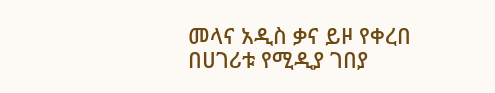መላና አዲስ ቃና ይዞ የቀረበ በሀገሪቱ የሚዲያ ገበያ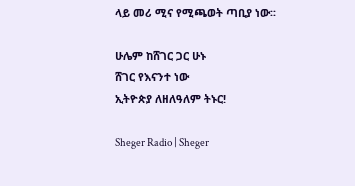ላይ መሪ ሚና የሚጫወት ጣቢያ ነው፡፡

ሁሌም ከሸገር ጋር ሁኑ
ሸገር የእናንተ ነው
ኢትዮጵያ ለዘለዓለም ትኑር!

Sheger Radio | Sheger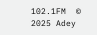102.1FM  © 2025 Adey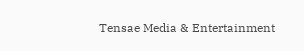Tensae Media & Entertainment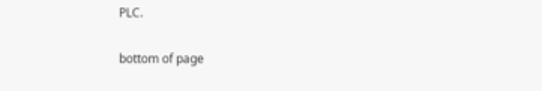PLC.

bottom of page